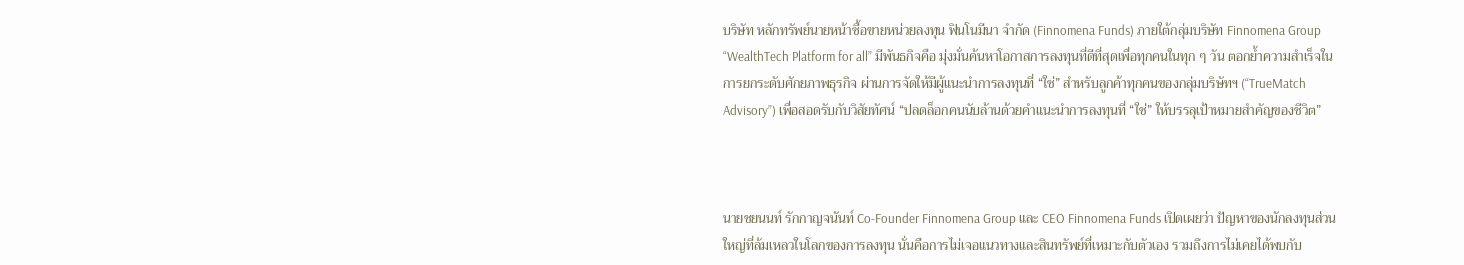บริษัท หลักทรัพย์นายหน้าซื้อขายหน่วยลงทุน ฟินโนมีนา จำกัด (Finnomena Funds) ภายใต้กลุ่มบริษัท Finnomena Group “WealthTech Platform for all” มีพันธกิจคือ มุ่งมั่นค้นหาโอกาสการลงทุนที่ดีที่สุดเพื่อทุกคนในทุก ๆ วัน ตอกย้ำความสำเร็จในการยกระดับศักยภาพธุรกิจ ผ่านการจัดให้มีผู้แนะนำการลงทุนที่ “ใช่” สำหรับลูกค้าทุกคนของกลุ่มบริษัทฯ (“TrueMatch Advisory”) เพื่อสอดรับกับวิสัยทัศน์ “ปลดล็อกคนนับล้านด้วยคำแนะนำการลงทุนที่ “ใช่” ให้บรรลุเป้าหมายสำคัญของชีวิต”



นายชยนนท์ รักกาญจนันท์ Co-Founder Finnomena Group และ CEO Finnomena Funds เปิดเผยว่า ปัญหาของนักลงทุนส่วนใหญ่ที่ล้มเหลวในโลกของการลงทุน นั่นคือการไม่เจอแนวทางและสินทรัพย์ที่เหมาะกับตัวเอง รวมถึงการไม่เคยได้พบกับ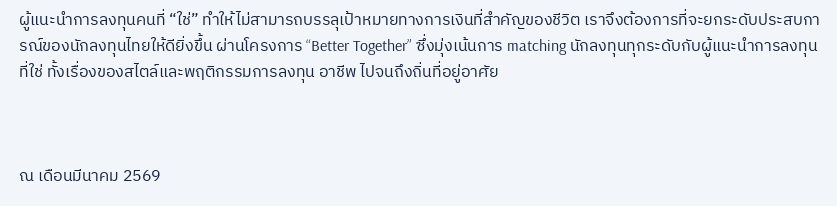ผู้แนะนำการลงทุนคนที่ “ใช่” ทำให้ไม่สามารถบรรลุเป้าหมายทางการเงินที่สำคัญของชีวิต เราจึงต้องการที่จะยกระดับประสบการณ์ของนักลงทุนไทยให้ดียิ่งขึ้น ผ่านโครงการ “Better Together” ซึ่งมุ่งเน้นการ matching นักลงทุนทุกระดับกับผู้แนะนำการลงทุนที่ใช่ ทั้งเรื่องของสไตล์และพฤติกรรมการลงทุน อาชีพ ไปจนถึงถิ่นที่อยู่อาศัย



ณ เดือนมีนาคม 2569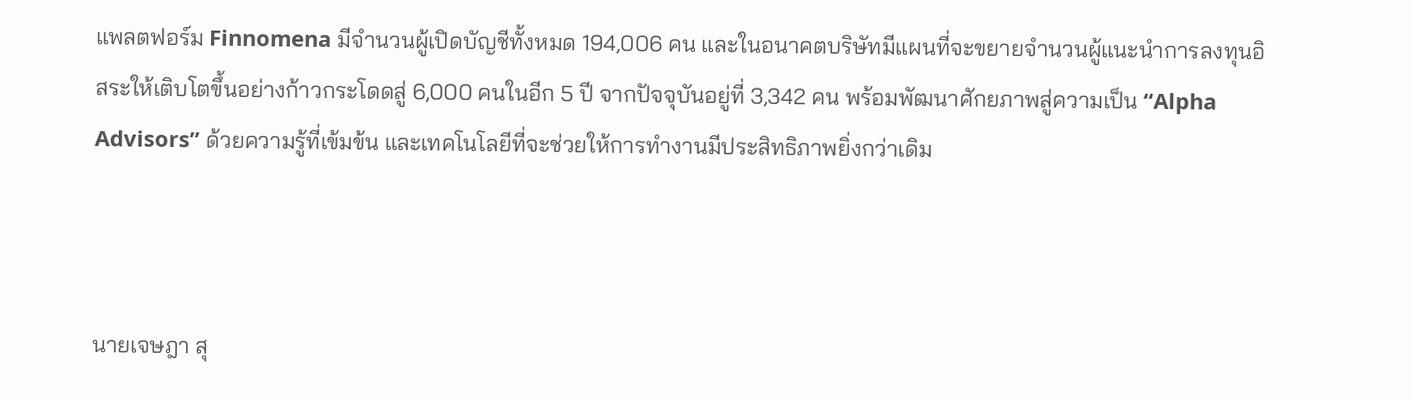แพลตฟอร์ม Finnomena มีจำนวนผู้เปิดบัญชีทั้งหมด 194,006 คน และในอนาคตบริษัทมีแผนที่จะขยายจำนวนผู้แนะนำการลงทุนอิสระให้เติบโตขึ้นอย่างก้าวกระโดดสู่ 6,000 คนในอีก 5 ปี จากปัจจุบันอยู่ที่ 3,342 คน พร้อมพัฒนาศักยภาพสู่ความเป็น “Alpha Advisors” ด้วยความรู้ที่เข้มข้น และเทคโนโลยีที่จะช่วยให้การทำงานมีประสิทธิภาพยิ่งกว่าเดิม



นายเจษฎา สุ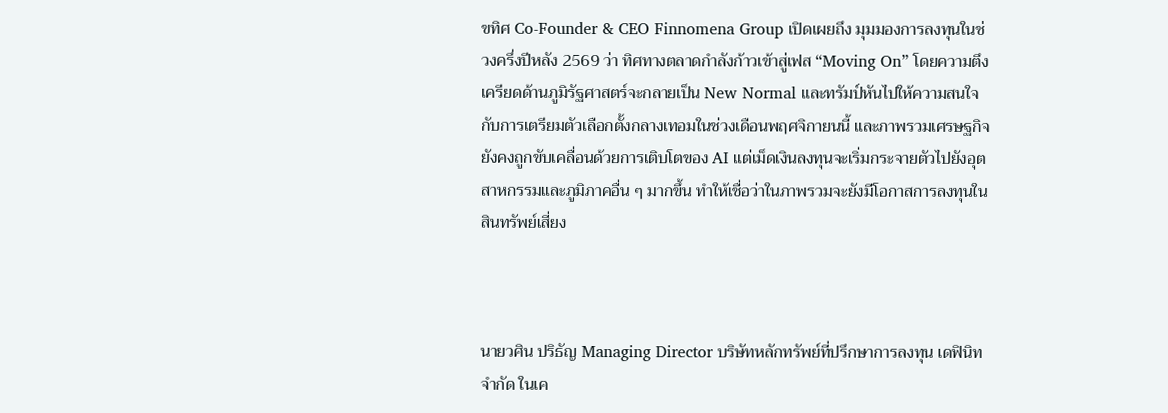ขทิศ Co-Founder & CEO Finnomena Group เปิดเผยถึง มุมมองการลงทุนในช่วงครึ่งปีหลัง 2569 ว่า ทิศทางตลาดกำลังก้าวเข้าสู่เฟส “Moving On” โดยความตึงเครียดด้านภูมิรัฐศาสตร์จะกลายเป็น New Normal และทรัมป์หันไปให้ความสนใจกับการเตรียมตัวเลือกตั้งกลางเทอมในช่วงเดือนพฤศจิกายนนี้ และภาพรวมเศรษฐกิจยังคงถูกขับเคลื่อนด้วยการเติบโตของ AI แต่เม็ดเงินลงทุนจะเริ่มกระจายตัวไปยังอุตสาหกรรมและภูมิภาคอื่น ๆ มากขึ้น ทำให้เชื่อว่าในภาพรวมจะยังมีโอกาสการลงทุนในสินทรัพย์เสี่ยง



นายวศิน ปริธัญ Managing Director บริษัทหลักทรัพย์ที่ปรึกษาการลงทุน เดฟินิท จำกัด ในเค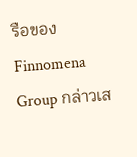รือของ Finnomena Group กล่าวเส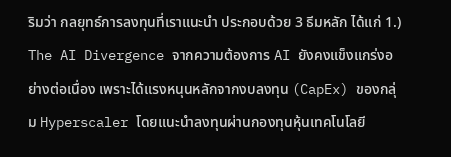ริมว่า กลยุทธ์การลงทุนที่เราแนะนำ ประกอบด้วย 3 ธีมหลัก ได้แก่ 1.) The AI Divergence จากความต้องการ AI ยังคงแข็งแกร่งอย่างต่อเนื่อง เพราะได้แรงหนุนหลักจากงบลงทุน (CapEx) ของกลุ่ม Hyperscaler โดยแนะนำลงทุนผ่านกองทุนหุ้นเทคโนโลยี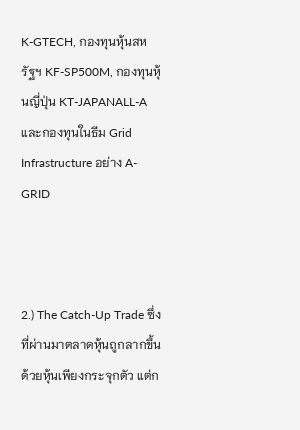K-GTECH, กองทุนหุ้นสหรัฐฯ KF-SP500M, กองทุนหุ้นญี่ปุ่น KT-JAPANALL-A และกองทุนในธีม Grid Infrastructure อย่าง A-GRID



2.) The Catch-Up Trade ซึ่งที่ผ่านมาตลาดหุ้นถูกลากขึ้นด้วยหุ้นเพียงกระจุกตัว แต่ก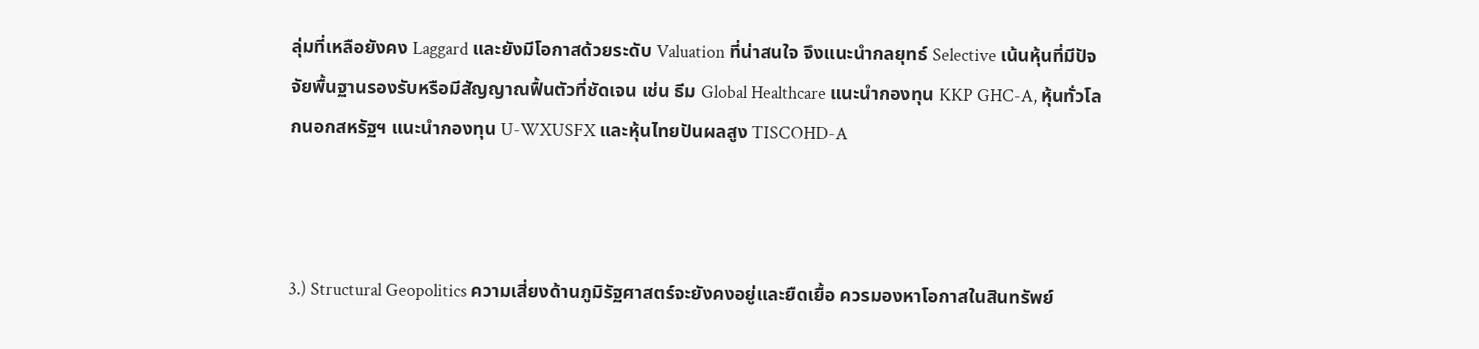ลุ่มที่เหลือยังคง Laggard และยังมีโอกาสด้วยระดับ Valuation ที่น่าสนใจ จึงแนะนำกลยุทธ์ Selective เน้นหุ้นที่มีปัจจัยพื้นฐานรองรับหรือมีสัญญาณฟื้นตัวที่ชัดเจน เช่น ธีม Global Healthcare แนะนำกองทุน KKP GHC-A, หุ้นทั่วโลกนอกสหรัฐฯ แนะนำกองทุน U-WXUSFX และหุ้นไทยปันผลสูง TISCOHD-A



3.) Structural Geopolitics ความเสี่ยงด้านภูมิรัฐศาสตร์จะยังคงอยู่และยืดเยื้อ ควรมองหาโอกาสในสินทรัพย์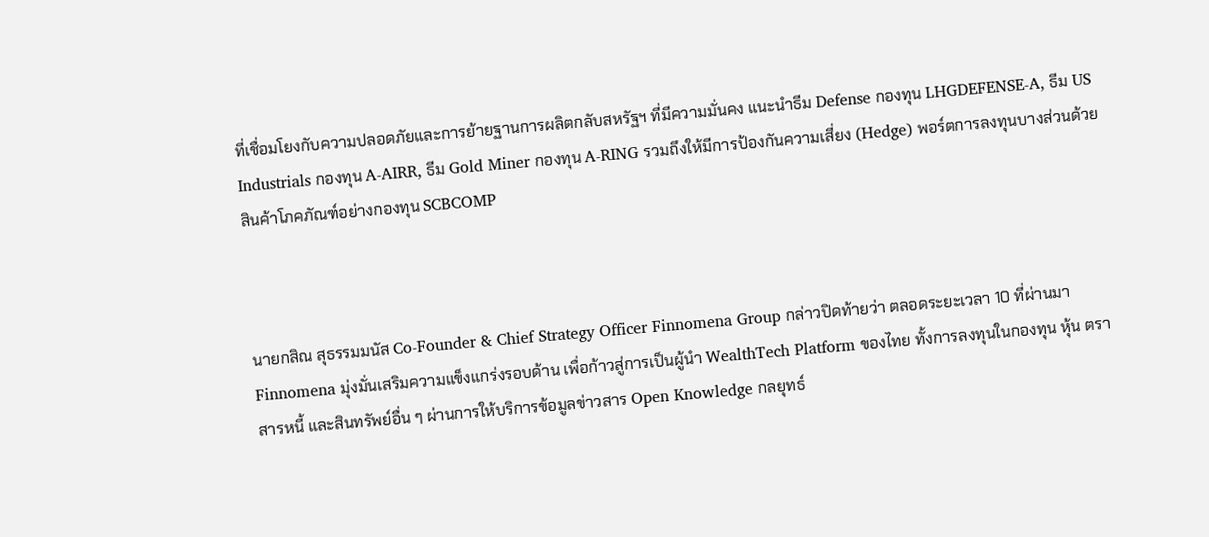ที่เชื่อมโยงกับความปลอดภัยและการย้ายฐานการผลิตกลับสหรัฐฯ ที่มีความมั่นคง แนะนำธีม Defense กองทุน LHGDEFENSE-A, ธีม US Industrials กองทุน A-AIRR, ธีม Gold Miner กองทุน A-RING รวมถึงให้มีการป้องกันความเสี่ยง (Hedge) พอร์ตการลงทุนบางส่วนด้วยสินค้าโภคภัณฑ์อย่างกองทุน SCBCOMP



นายกสิณ สุธรรมมนัส Co-Founder & Chief Strategy Officer Finnomena Group กล่าวปิดท้ายว่า ตลอดระยะเวลา 10 ที่ผ่านมา Finnomena มุ่งมั่นเสริมความแข็งแกร่งรอบด้าน เพื่อก้าวสู่การเป็นผู้นำ WealthTech Platform ของไทย ทั้งการลงทุนในกองทุน หุ้น ตราสารหนี้ และสินทรัพย์อื่น ๆ ผ่านการให้บริการข้อมูลข่าวสาร Open Knowledge กลยุทธ์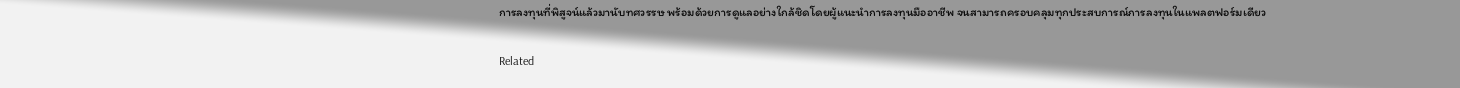การลงทุนที่พิสูจน์แล้วมานับทศวรรษ พร้อมด้วยการดูแลอย่างใกล้ชิดโดยผู้แนะนำการลงทุนมืออาชีพ จนสามารถครอบคลุมทุกประสบการณ์การลงทุนในแพลตฟอร์มเดียว

Related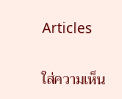Articles

ใส่ความเห็น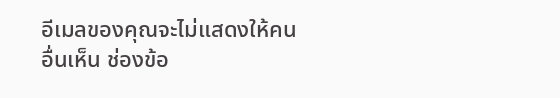อีเมลของคุณจะไม่แสดงให้คนอื่นเห็น ช่องข้อ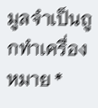มูลจำเป็นถูกทำเครื่องหมาย *